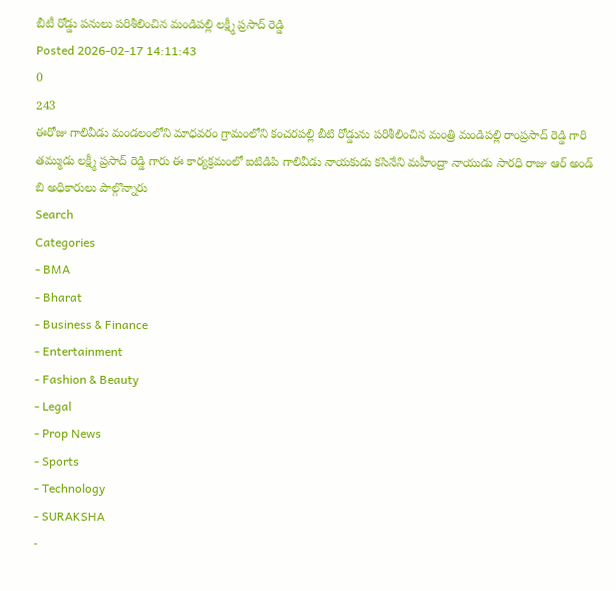బీటీ రోడ్డు పనులు పరిశీలించిన మండిపల్లి లక్ష్మీ ప్రసాద్ రెడ్డి
Posted 2026-02-17 14:11:43
0
243
ఈరోజు గాలివీడు మండలంలోని మాధవరం గ్రామంలోని కంచరపల్లి బీటి రోడ్డును పరిశీలించిన మంత్రి మండిపల్లి రాంప్రసాద్ రెడ్డి గారి తమ్ముడు లక్ష్మీ ప్రసాద్ రెడ్డి గారు ఈ కార్యక్రమంలో ఐటిడిపి గాలివీడు నాయకుడు కసినేని మహీంద్రా నాయుడు సారధి రాజు ఆర్ అండ్ బి అధికారులు పాల్గొన్నారు
Search
Categories
- BMA
- Bharat
- Business & Finance
- Entertainment
- Fashion & Beauty
- Legal
- Prop News
- Sports
- Technology
- SURAKSHA
-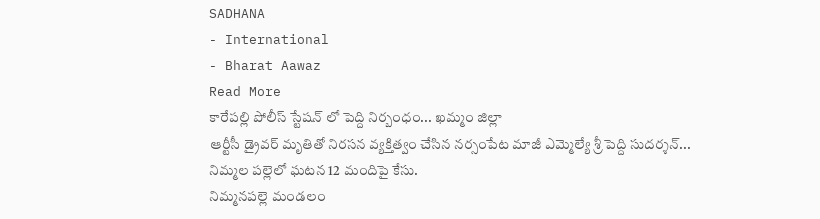SADHANA
- International
- Bharat Aawaz
Read More
కారేపల్లి పోలీస్ స్టేషన్ లో పెద్ది నిర్బంధం... ఖమ్మం జిల్లా
ఆర్టీసీ డ్రైవర్ మృతితో నిరసన వ్యక్తిత్వం చేసిన నర్సంపేట మాజీ ఎమ్మెల్యే శ్రీ పెద్ది సుదర్శన్...
నిమ్మల పల్లెలో ఘటన 12 మందిపై కేసు.
నిమ్మనపల్లె మండలం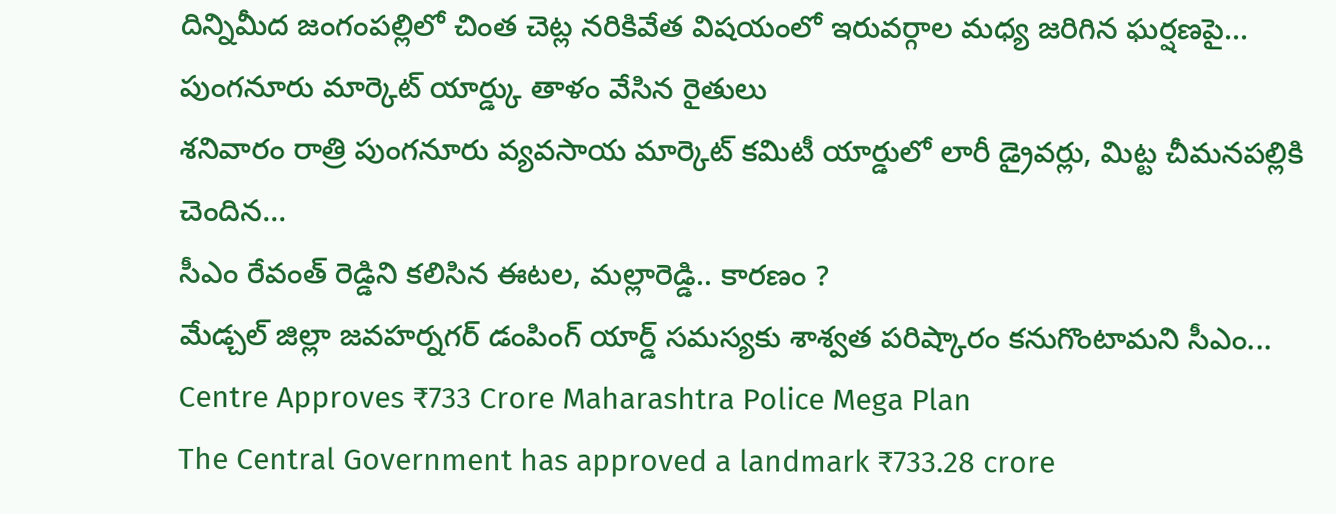దిన్నిమీద జంగంపల్లిలో చింత చెట్ల నరికివేత విషయంలో ఇరువర్గాల మధ్య జరిగిన ఘర్షణపై...
పుంగనూరు మార్కెట్ యార్డ్కు తాళం వేసిన రైతులు
శనివారం రాత్రి పుంగనూరు వ్యవసాయ మార్కెట్ కమిటీ యార్డులో లారీ డ్రైవర్లు, మిట్ట చీమనపల్లికి చెందిన...
సీఎం రేవంత్ రెడ్డిని కలిసిన ఈటల, మల్లారెడ్డి.. కారణం ?
మేడ్చల్ జిల్లా జవహర్నగర్ డంపింగ్ యార్డ్ సమస్యకు శాశ్వత పరిష్కారం కనుగొంటామని సీఎం...
Centre Approves ₹733 Crore Maharashtra Police Mega Plan
The Central Government has approved a landmark ₹733.28 crore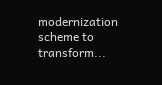modernization scheme to transform...